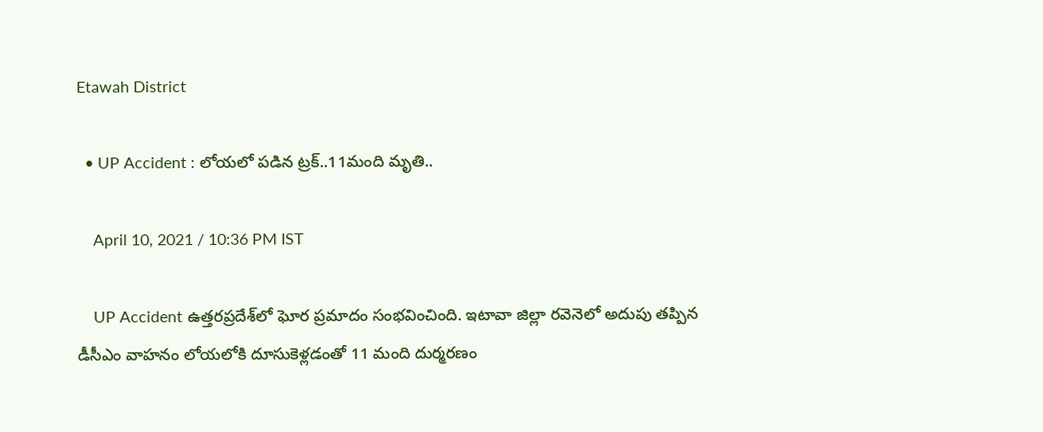Etawah District

  • UP Accident : లోయలో పడిన ట్రక్..11మంది మృతి..

    April 10, 2021 / 10:36 PM IST

    UP Accident ఉత్తరప్రదేశ్‌లో ఘోర ప్రమాదం సంభవించింది. ఇటావా జిల్లా రవెనెలో అదుపు తప్పిన డీసీఎం వాహనం లోయలోకి దూసుకెళ్లడంతో 11 మంది దుర్మరణం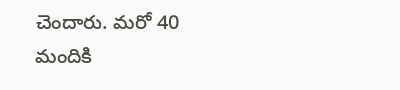చెందారు. మరో 40 మందికి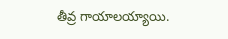తీవ్ర గాయాలయ్యాయి.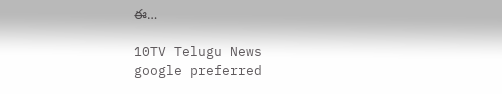ఈ…

10TV Telugu News
google preferred